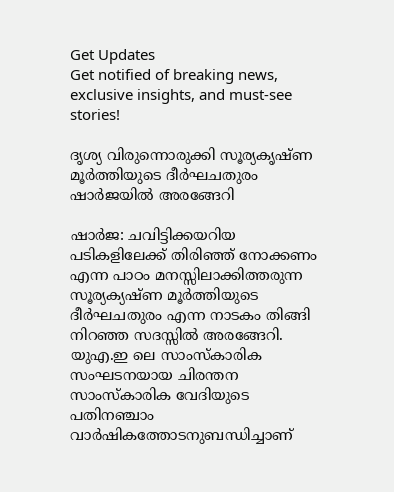Get Updates
Get notified of breaking news, exclusive insights, and must-see stories!

ദൃശ്യ വിരുന്നൊരുക്കി സൂര്യകൃഷ്ണ മൂര്‍ത്തിയുടെ ദീര്‍ഘചതുരം ഷാര്‍ജയില്‍ അരങ്ങേറി

ഷാര്‍ജ: ചവിട്ടിക്കയറിയ പടികളിലേക്ക് തിരിഞ്ഞ് നോക്കണം എന്ന പാഠം മനസ്സിലാക്കിത്തരുന്ന സൂര്യക്യഷ്ണ മൂര്‍ത്തിയുടെ ദീര്‍ഘചതുരം എന്ന നാടകം തിങ്ങി നിറഞ്ഞ സദസ്സില്‍ അരങ്ങേറി. യുഎ.ഇ ലെ സാംസ്‌കാരിക സംഘടനയായ ചിരന്തന സാംസ്‌കാരിക വേദിയുടെ പതിനഞ്ചാം വാര്‍ഷികത്തോടനുബന്ധിച്ചാണ്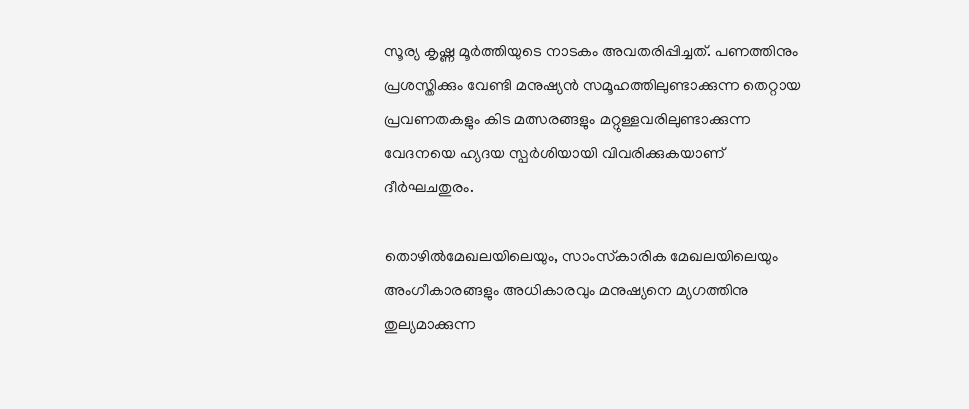സൂര്യ കൃഷ്ണ മൂര്‍ത്തിയുടെ നാടകം അവതരിപ്പിച്ചത്. പണത്തിനും പ്രശസ്തിക്കും വേണ്ടി മനുഷ്യന്‍ സമൂഹത്തിലുണ്ടാക്കുന്ന തെറ്റായ പ്രവണതകളും കിട മത്സരങ്ങളും മറ്റുള്ളവരിലുണ്ടാക്കുന്ന വേദനയെ ഹ്യദയ സ്പര്‍ശിയായി വിവരിക്കുകയാണ് ദീര്‍ഘചതുരം.

തൊഴില്‍മേഖലയിലെയും, സാംസ്‌കാരിക മേഖലയിലെയും അംഗീകാരങ്ങളും അധികാരവും മനുഷ്യനെ മ്യഗത്തിനു തുല്യമാക്കുന്ന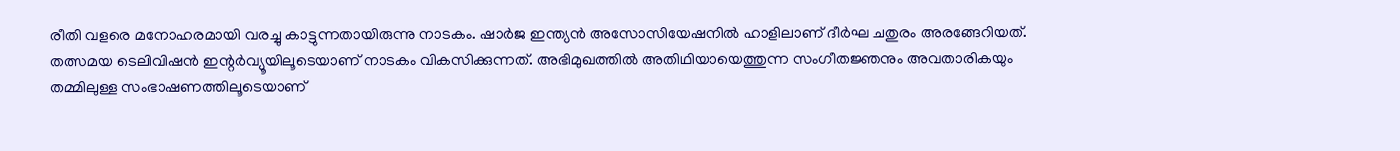രീതി വളരെ മനോഹരമായി വരച്ചു കാട്ടുന്നതായിരുന്നു നാടകം. ഷാര്‍ജ ഇന്ത്യന്‍ അസോസിയേഷനില്‍ ഹാളിലാണ് ദീര്‍ഘ ചതുരം അരങ്ങേറിയത്. തത്സമയ ടെലിവിഷന്‍ ഇന്റര്‍വ്യൂയിലൂടെയാണ് നാടകം വികസിക്കുന്നത്. അഭിമുഖത്തില്‍ അതിഥിയായെത്തുന്ന സംഗീതജ്ഞനും അവതാരികയും തമ്മിലുള്ള സംഭാഷണത്തിലൂടെയാണ്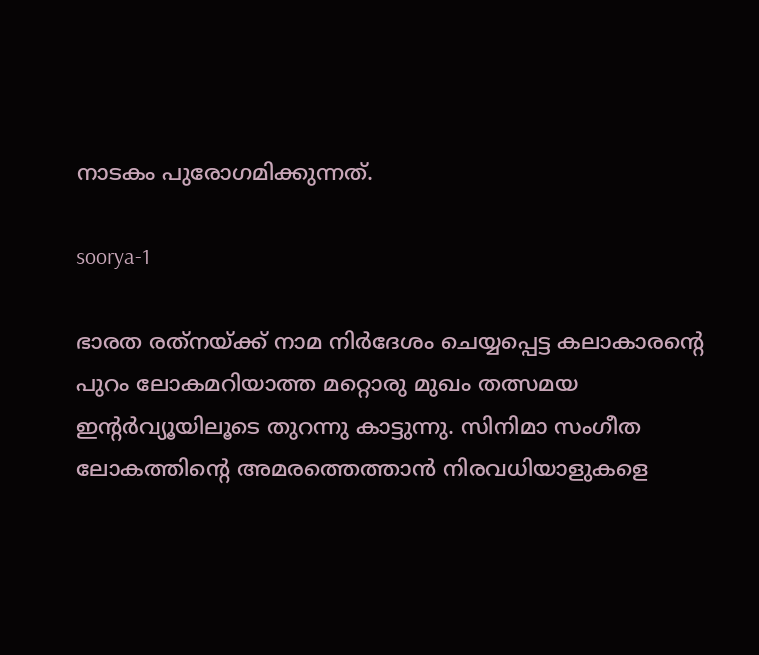നാടകം പുരോഗമിക്കുന്നത്.

soorya-1

ഭാരത രത്‌നയ്ക്ക് നാമ നിര്‍ദേശം ചെയ്യപ്പെട്ട കലാകാരന്റെ പുറം ലോകമറിയാത്ത മറ്റൊരു മുഖം തത്സമയ ഇന്റര്‍വ്യൂയിലൂടെ തുറന്നു കാട്ടുന്നു. സിനിമാ സംഗീത ലോകത്തിന്റെ അമരത്തെത്താന്‍ നിരവധിയാളുകളെ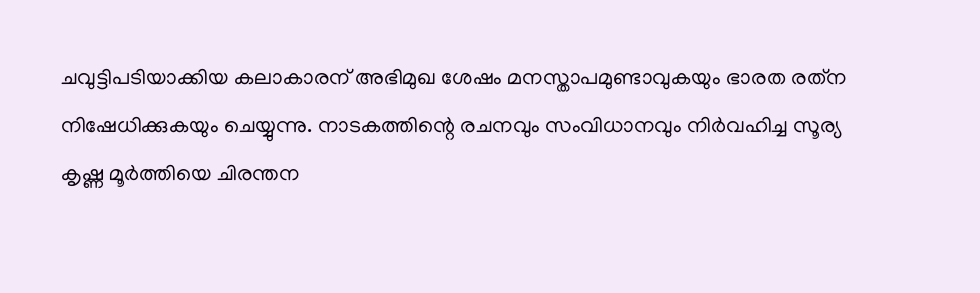ചവുട്ടിപടിയാക്കിയ കലാകാരന് അഭിമുഖ ശേഷം മനസ്താപമുണ്ടാവുകയും ഭാരത രത്‌ന നിഷേധിക്കുകയും ചെയ്യുന്നു. നാടകത്തിന്റെ രചനവും സംവിധാനവും നിര്‍വഹിച്ച സൂര്യ കൃഷ്ണ മൂര്‍ത്തിയെ ചിരന്തന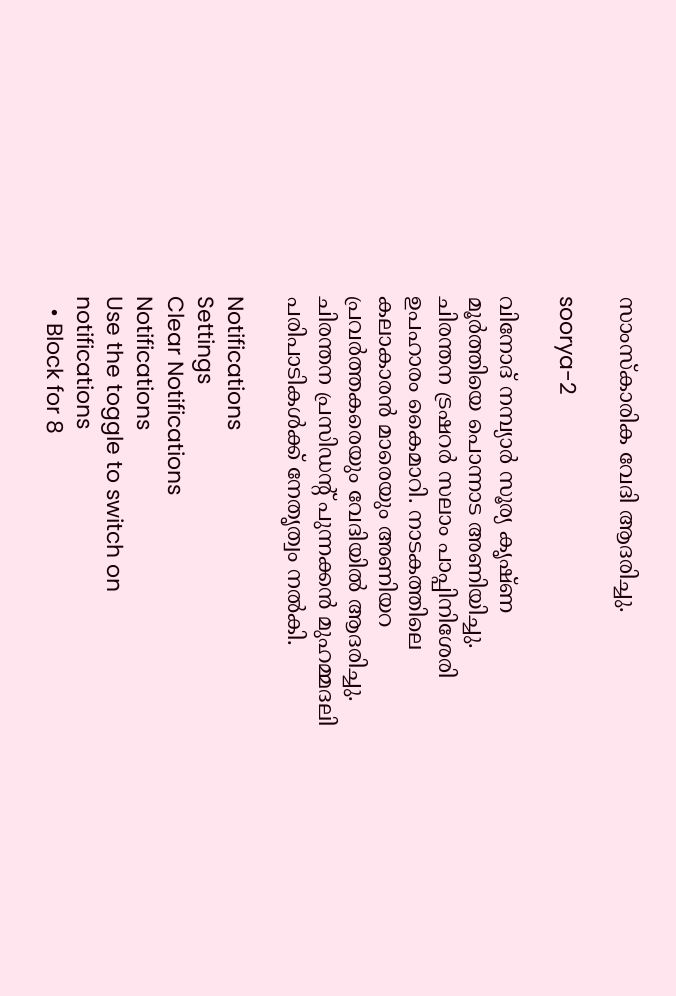സാംസ്‌കാരിക വേദി ആദരിച്ചു.

soorya-2

വിനോദ് നമ്പ്യാര്‍ സൂര്യ കൃഷ്ണ മൂര്‍ത്തിയെ പൊന്നാട അണിയിച്ചു. ചിരന്തന ട്രഷറര്‍ സലാം പാപ്പിനിശേരി ഉപഹാരം കൈമാറി. നാടകത്തിലെ കലാകാരന്‍ മാരെയും അണിയറ പ്രവര്‍ത്തകരെയും വേദിയില്‍ ആദരിച്ചു. ചിരന്തന പ്രസിഡന്റ് പുന്നക്കന്‍ മുഹമ്മദലി പരിപാടികള്‍ക്ക് നേതൃത്വം നല്‍കി.

Notifications
Settings
Clear Notifications
Notifications
Use the toggle to switch on notifications
  • Block for 8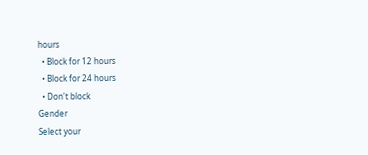hours
  • Block for 12 hours
  • Block for 24 hours
  • Don't block
Gender
Select your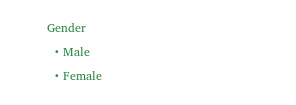Gender
  • Male
  • Female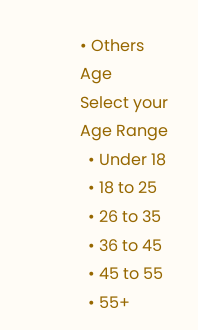• Others
Age
Select your Age Range
  • Under 18
  • 18 to 25
  • 26 to 35
  • 36 to 45
  • 45 to 55
  • 55+